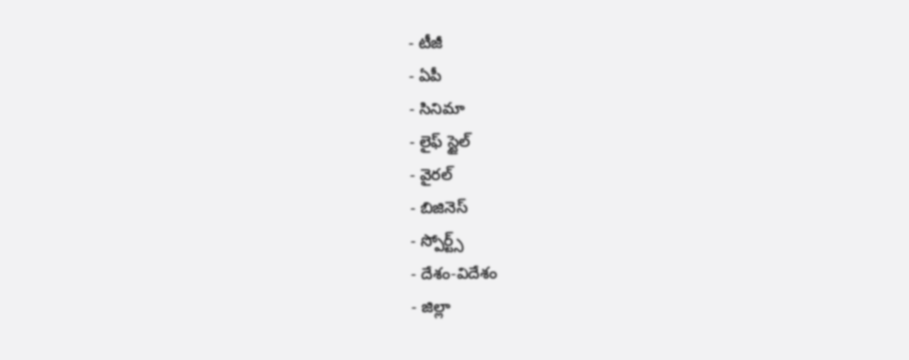- టీజీ
- ఏపీ
- సినిమా
- లైఫ్ స్టైల్
- వైరల్
- బిజినెస్
- స్పోర్ట్స్
- దేశం-విదేశం
- జిల్లా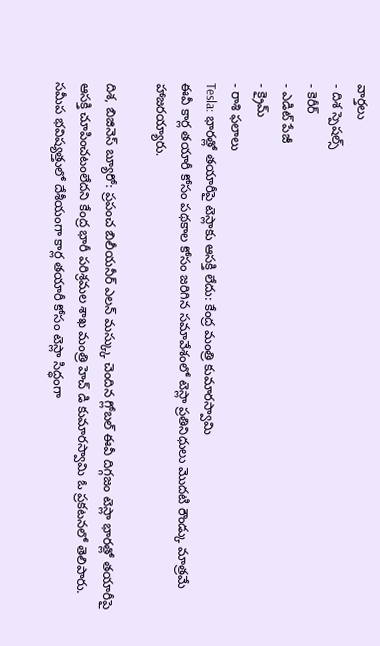వార్తలు
- దిశ స్పెషల్స్
- కెరీర్
- ఎడిట్ పేజీ
- క్రైమ్
- రాశి ఫలాలు
Tesla: భారత్లో తయారీపై టెస్లాకు ఆసక్తి లేదు: కేంద్ర మంత్రి కుమారస్వామి
ఈవీ కార్ల తయారీ కోసం పథకాల కోసం జరిగిన సమావేశంలో టెస్లా ప్రతినిధులు మొదటి రౌండ్కు మాత్రమే హాజరయ్యారు.

దిశ, బిజినెస్ బ్యూరో: ప్రపంచ బిలీయనీర్ ఎలన్ మస్క్కు చెందిన గ్లోబల్ ఈవీ దిగ్గజం టెస్లా భారత్లో తయారీపై ఆసక్తి చూపించటంలేదని కేంద్ర భారీ పరిశ్రమల శాఖ మంత్రి హెచ్ డి కుమారస్వామి ఓ ప్రకటనలో తెలిపారు. సమీప భవిష్యత్తులో దేశీయంగా కార్ల తయారీ కోసం టెస్లా సిద్ధంగా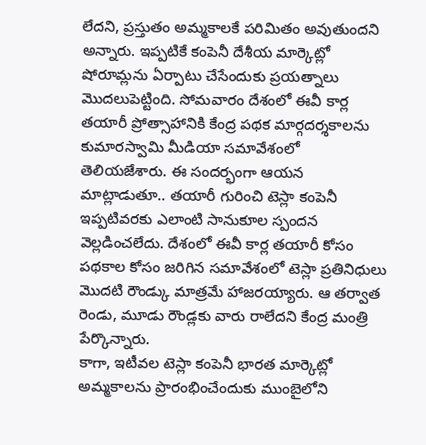లేదని, ప్రస్తుతం అమ్మకాలకే పరిమితం అవుతుందని అన్నారు. ఇప్పటికే కంపెనీ దేశీయ మార్కెట్లో షోరూమ్లను ఏర్పాటు చేసేందుకు ప్రయత్నాలు మొదలుపెట్టింది. సోమవారం దేశంలో ఈవీ కార్ల తయారీ ప్రోత్సాహానికి కేంద్ర పథక మార్గదర్శకాలను కుమారస్వామి మీడియా సమావేశంలో తెలియజేశారు. ఈ సందర్భంగా ఆయన మాట్లాడుతూ.. తయారీ గురించి టెస్లా కంపెనీ ఇప్పటివరకు ఎలాంటి సానుకూల స్పందన వెల్లడించలేదు. దేశంలో ఈవీ కార్ల తయారీ కోసం పథకాల కోసం జరిగిన సమావేశంలో టెస్లా ప్రతినిధులు మొదటి రౌండ్కు మాత్రమే హాజరయ్యారు. ఆ తర్వాత రెండు, మూడు రౌండ్లకు వారు రాలేదని కేంద్ర మంత్రి పేర్కొన్నారు.
కాగా, ఇటీవల టెస్లా కంపెనీ భారత మార్కెట్లో అమ్మకాలను ప్రారంభించేందుకు ముంబైలోని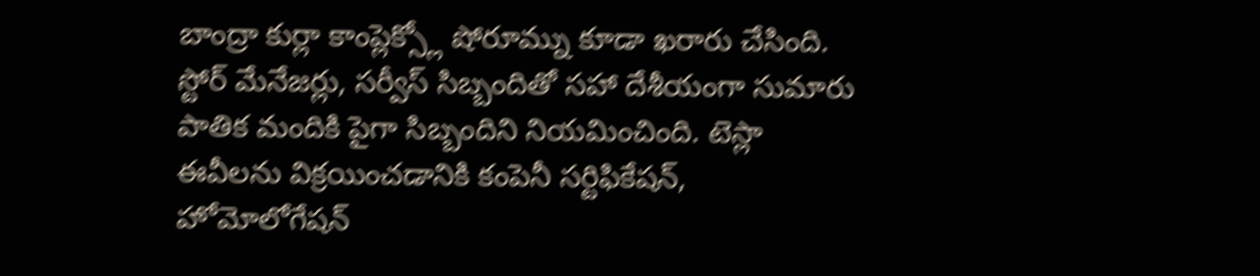బాంద్రా కుర్లా కాంప్లెక్స్లో షోరూమ్ను కూడా ఖరారు చేసింది. స్టోర్ మేనేజర్లు, సర్వీస్ సిబ్బందితో సహా దేశీయంగా సుమారు పాతిక మందికి పైగా సిబ్బందిని నియమించింది. టెస్లా ఈవీలను విక్రయించడానికి కంపెనీ సర్టిఫికేషన్, హోమోలోగేషన్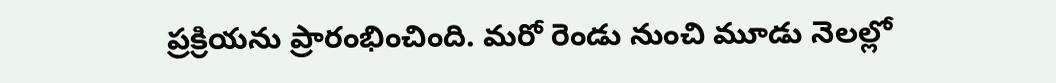ప్రక్రియను ప్రారంభించింది. మరో రెండు నుంచి మూడు నెలల్లో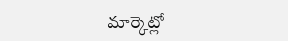మార్కెట్లో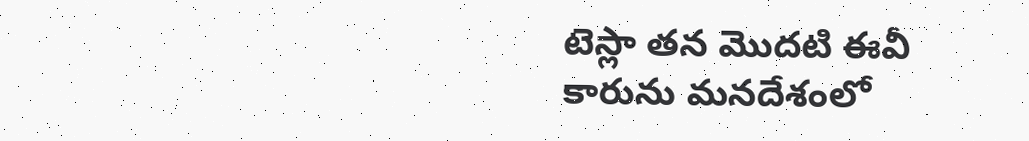టెస్లా తన మొదటి ఈవీ కారును మనదేశంలో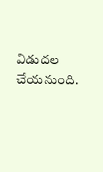విడుదల చేయనుంది.